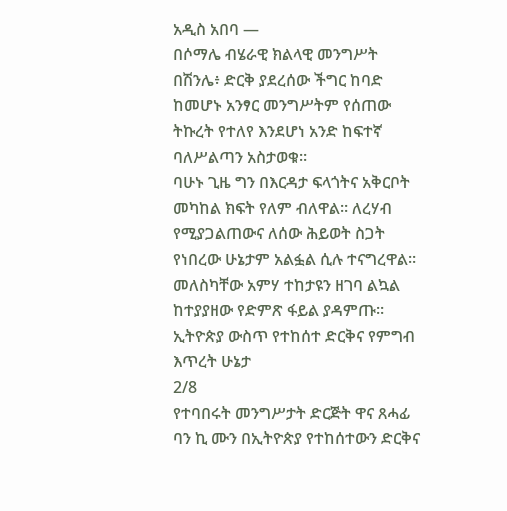አዲስ አበባ —
በሶማሌ ብሄራዊ ክልላዊ መንግሥት በሽንሌ፥ ድርቅ ያደረሰው ችግር ከባድ ከመሆኑ አንፃር መንግሥትም የሰጠው ትኩረት የተለየ እንደሆነ አንድ ከፍተኛ ባለሥልጣን አስታወቁ።
ባሁኑ ጊዜ ግን በእርዳታ ፍላጎትና አቅርቦት መካከል ክፍት የለም ብለዋል። ለረሃብ የሚያጋልጠውና ለሰው ሕይወት ስጋት የነበረው ሁኔታም አልፏል ሲሉ ተናግረዋል።
መለስካቸው አምሃ ተከታዩን ዘገባ ልኳል ከተያያዘው የድምጽ ፋይል ያዳምጡ።
ኢትዮጵያ ውስጥ የተከሰተ ድርቅና የምግብ እጥረት ሁኔታ
2/8
የተባበሩት መንግሥታት ድርጅት ዋና ጸሓፊ ባን ኪ ሙን በኢትዮጵያ የተከሰተውን ድርቅና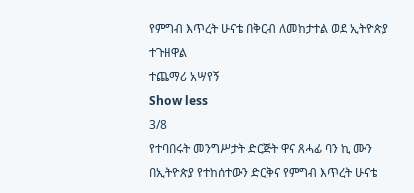የምግብ እጥረት ሁናቴ በቅርብ ለመከታተል ወደ ኢትዮጵያ ተጉዘዋል
ተጨማሪ አሣየኝ
Show less
3/8
የተባበሩት መንግሥታት ድርጅት ዋና ጸሓፊ ባን ኪ ሙን በኢትዮጵያ የተከሰተውን ድርቅና የምግብ እጥረት ሁናቴ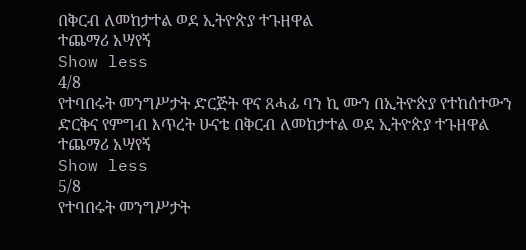በቅርብ ለመከታተል ወደ ኢትዮጵያ ተጉዘዋል
ተጨማሪ አሣየኝ
Show less
4/8
የተባበሩት መንግሥታት ድርጅት ዋና ጸሓፊ ባን ኪ ሙን በኢትዮጵያ የተከሰተውን ድርቅና የምግብ እጥረት ሁናቴ በቅርብ ለመከታተል ወደ ኢትዮጵያ ተጉዘዋል
ተጨማሪ አሣየኝ
Show less
5/8
የተባበሩት መንግሥታት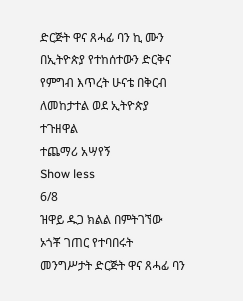ድርጅት ዋና ጸሓፊ ባን ኪ ሙን በኢትዮጵያ የተከሰተውን ድርቅና የምግብ እጥረት ሁናቴ በቅርብ ለመከታተል ወደ ኢትዮጵያ ተጉዘዋል
ተጨማሪ አሣየኝ
Show less
6/8
ዝዋይ ዱጋ ክልል በምትገኘው ኦጎቾ ገጠር የተባበሩት መንግሥታት ድርጅት ዋና ጸሓፊ ባን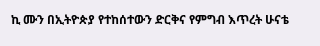ኪ ሙን በኢትዮጵያ የተከሰተውን ድርቅና የምግብ እጥረት ሁናቴ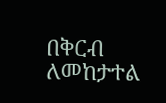በቅርብ ለመከታተል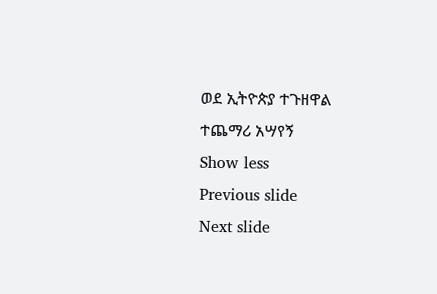ወደ ኢትዮጵያ ተጉዘዋል
ተጨማሪ አሣየኝ
Show less
Previous slide
Next slide